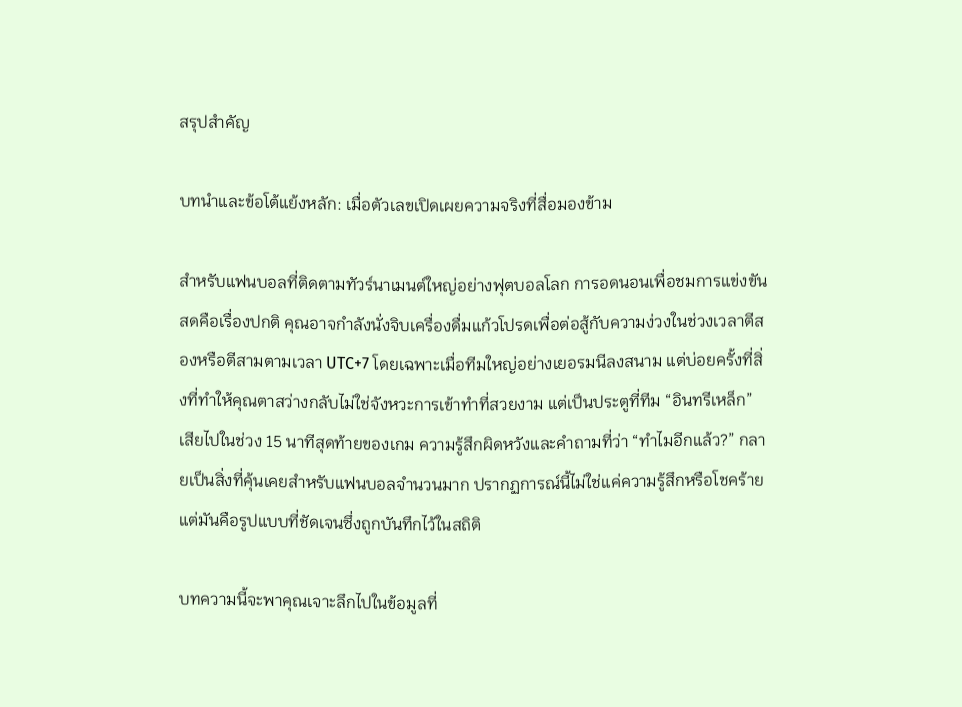สรุปสำคัญ

บทนำและข้อโต้แย้งหลัก: เมื่อตัวเลขเปิดเผยความจริงที่สื่อมองข้าม

สำหรับแฟนบอลที่ติดตามทัวร์นาเมนต์ใหญ่อย่างฟุตบอลโลก การอดนอนเพื่อชมการแข่งขันสดคือเรื่องปกติ คุณอาจกำลังนั่งจิบเครื่องดื่มแก้วโปรดเพื่อต่อสู้กับความง่วงในช่วงเวลาตีสองหรือตีสามตามเวลา UTC+7 โดยเฉพาะเมื่อทีมใหญ่อย่างเยอรมนีลงสนาม แต่บ่อยครั้งที่สิ่งที่ทำให้คุณตาสว่างกลับไม่ใช่จังหวะการเข้าทำที่สวยงาม แต่เป็นประตูที่ทีม “อินทรีเหล็ก” เสียไปในช่วง 15 นาทีสุดท้ายของเกม ความรู้สึกผิดหวังและคำถามที่ว่า “ทำไมอีกแล้ว?” กลายเป็นสิ่งที่คุ้นเคยสำหรับแฟนบอลจำนวนมาก ปรากฏการณ์นี้ไม่ใช่แค่ความรู้สึกหรือโชคร้าย แต่มันคือรูปแบบที่ชัดเจนซึ่งถูกบันทึกไว้ในสถิติ

บทความนี้จะพาคุณเจาะลึกไปในข้อมูลที่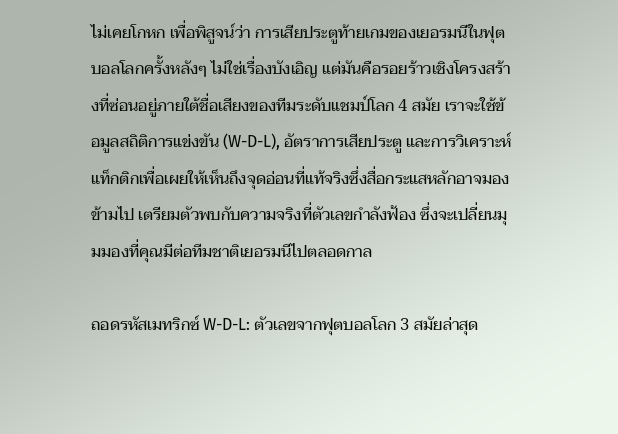ไม่เคยโกหก เพื่อพิสูจน์ว่า การเสียประตูท้ายเกมของเยอรมนีในฟุตบอลโลกครั้งหลังๆ ไม่ใช่เรื่องบังเอิญ แต่มันคือรอยร้าวเชิงโครงสร้างที่ซ่อนอยู่ภายใต้ชื่อเสียงของทีมระดับแชมป์โลก 4 สมัย เราจะใช้ข้อมูลสถิติการแข่งขัน (W-D-L), อัตราการเสียประตู และการวิเคราะห์แท็กติกเพื่อเผยให้เห็นถึงจุดอ่อนที่แท้จริงซึ่งสื่อกระแสหลักอาจมองข้ามไป เตรียมตัวพบกับความจริงที่ตัวเลขกำลังฟ้อง ซึ่งจะเปลี่ยนมุมมองที่คุณมีต่อทีมชาติเยอรมนีไปตลอดกาล

ถอดรหัสเมทริกซ์ W-D-L: ตัวเลขจากฟุตบอลโลก 3 สมัยล่าสุด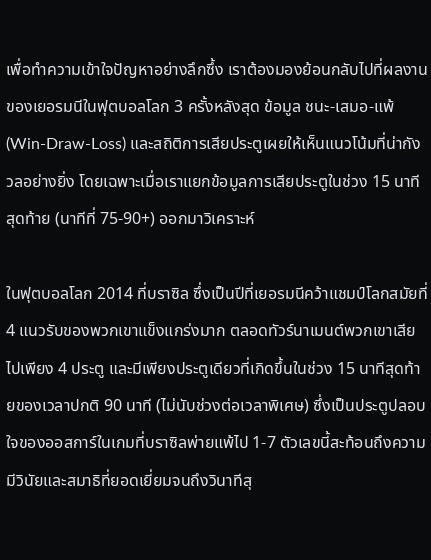เพื่อทำความเข้าใจปัญหาอย่างลึกซึ้ง เราต้องมองย้อนกลับไปที่ผลงานของเยอรมนีในฟุตบอลโลก 3 ครั้งหลังสุด ข้อมูล ชนะ-เสมอ-แพ้ (Win-Draw-Loss) และสถิติการเสียประตูเผยให้เห็นแนวโน้มที่น่ากังวลอย่างยิ่ง โดยเฉพาะเมื่อเราแยกข้อมูลการเสียประตูในช่วง 15 นาทีสุดท้าย (นาทีที่ 75-90+) ออกมาวิเคราะห์

ในฟุตบอลโลก 2014 ที่บราซิล ซึ่งเป็นปีที่เยอรมนีคว้าแชมป์โลกสมัยที่ 4 แนวรับของพวกเขาแข็งแกร่งมาก ตลอดทัวร์นาเมนต์พวกเขาเสียไปเพียง 4 ประตู และมีเพียงประตูเดียวที่เกิดขึ้นในช่วง 15 นาทีสุดท้ายของเวลาปกติ 90 นาที (ไม่นับช่วงต่อเวลาพิเศษ) ซึ่งเป็นประตูปลอบใจของออสการ์ในเกมที่บราซิลพ่ายแพ้ไป 1-7 ตัวเลขนี้สะท้อนถึงความมีวินัยและสมาธิที่ยอดเยี่ยมจนถึงวินาทีสุ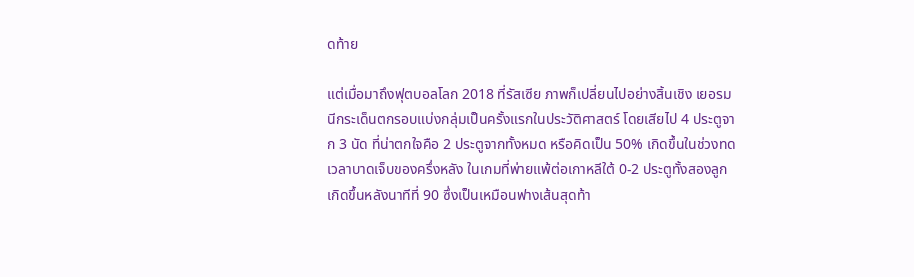ดท้าย

แต่เมื่อมาถึงฟุตบอลโลก 2018 ที่รัสเซีย ภาพก็เปลี่ยนไปอย่างสิ้นเชิง เยอรมนีกระเด็นตกรอบแบ่งกลุ่มเป็นครั้งแรกในประวัติศาสตร์ โดยเสียไป 4 ประตูจาก 3 นัด ที่น่าตกใจคือ 2 ประตูจากทั้งหมด หรือคิดเป็น 50% เกิดขึ้นในช่วงทดเวลาบาดเจ็บของครึ่งหลัง ในเกมที่พ่ายแพ้ต่อเกาหลีใต้ 0-2 ประตูทั้งสองลูกเกิดขึ้นหลังนาทีที่ 90 ซึ่งเป็นเหมือนฟางเส้นสุดท้า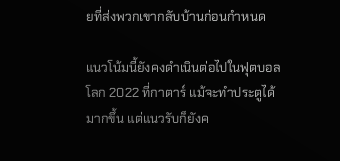ยที่ส่งพวกเขากลับบ้านก่อนกำหนด

แนวโน้มนี้ยังคงดำเนินต่อไปในฟุตบอลโลก 2022 ที่กาตาร์ แม้จะทำประตูได้มากขึ้น แต่แนวรับก็ยังค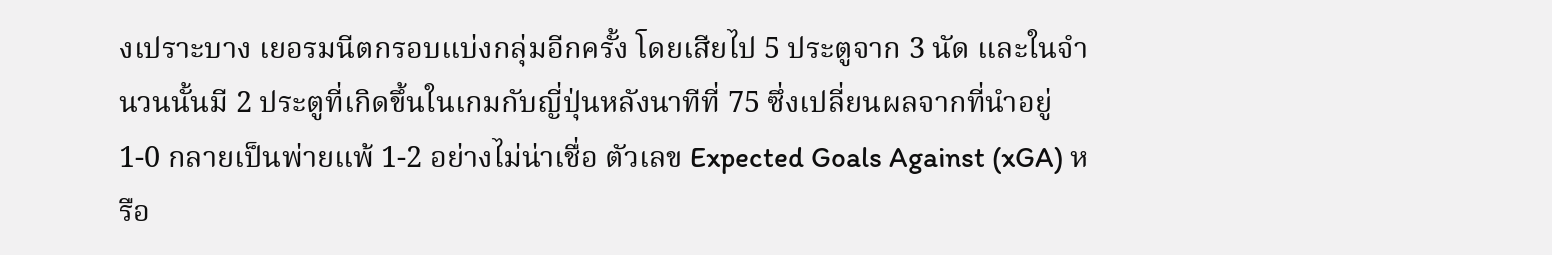งเปราะบาง เยอรมนีตกรอบแบ่งกลุ่มอีกครั้ง โดยเสียไป 5 ประตูจาก 3 นัด และในจำนวนนั้นมี 2 ประตูที่เกิดขึ้นในเกมกับญี่ปุ่นหลังนาทีที่ 75 ซึ่งเปลี่ยนผลจากที่นำอยู่ 1-0 กลายเป็นพ่ายแพ้ 1-2 อย่างไม่น่าเชื่อ ตัวเลข Expected Goals Against (xGA) หรือ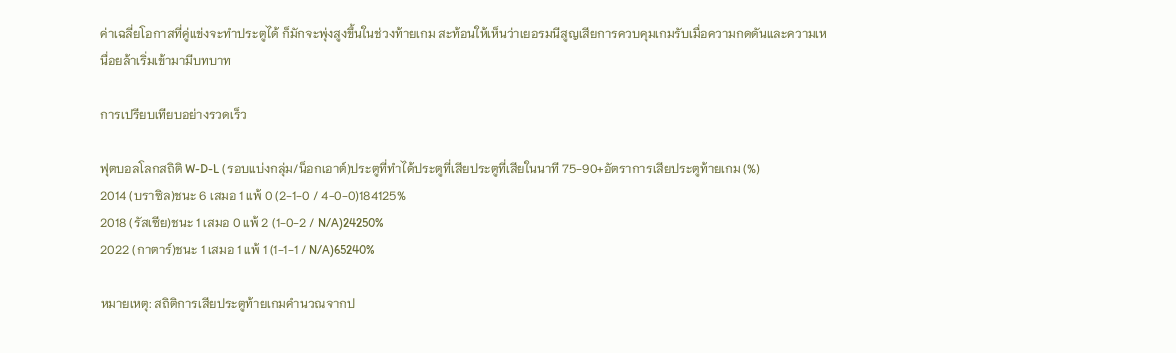ค่าเฉลี่ยโอกาสที่คู่แข่งจะทำประตูได้ ก็มักจะพุ่งสูงขึ้นในช่วงท้ายเกม สะท้อนให้เห็นว่าเยอรมนีสูญเสียการควบคุมเกมรับเมื่อความกดดันและความเหนื่อยล้าเริ่มเข้ามามีบทบาท

การเปรียบเทียบอย่างรวดเร็ว

ฟุตบอลโลกสถิติ W-D-L (รอบแบ่งกลุ่ม/น็อกเอาต์)ประตูที่ทำได้ประตูที่เสียประตูที่เสียในนาที 75-90+อัตราการเสียประตูท้ายเกม (%)
2014 (บราซิล)ชนะ 6 เสมอ 1 แพ้ 0 (2-1-0 / 4-0-0)184125%
2018 (รัสเซีย)ชนะ 1 เสมอ 0 แพ้ 2 (1-0-2 / N/A)24250%
2022 (กาตาร์)ชนะ 1 เสมอ 1 แพ้ 1 (1-1-1 / N/A)65240%

หมายเหตุ: สถิติการเสียประตูท้ายเกมคำนวณจากป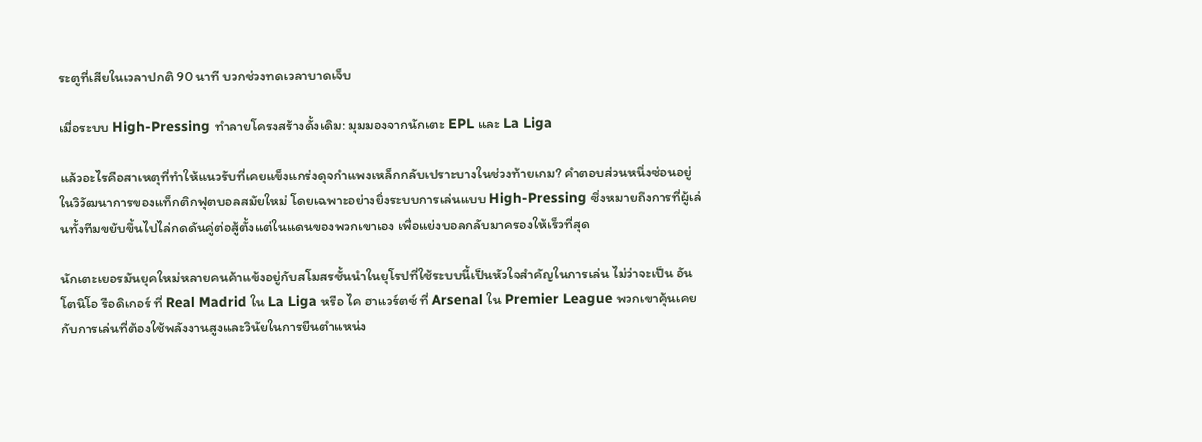ระตูที่เสียในเวลาปกติ 90 นาที บวกช่วงทดเวลาบาดเจ็บ

เมื่อระบบ High-Pressing ทำลายโครงสร้างดั้งเดิม: มุมมองจากนักเตะ EPL และ La Liga

แล้วอะไรคือสาเหตุที่ทำให้แนวรับที่เคยแข็งแกร่งดุจกำแพงเหล็กกลับเปราะบางในช่วงท้ายเกม? คำตอบส่วนหนึ่งซ่อนอยู่ในวิวัฒนาการของแท็กติกฟุตบอลสมัยใหม่ โดยเฉพาะอย่างยิ่งระบบการเล่นแบบ High-Pressing ซึ่งหมายถึงการที่ผู้เล่นทั้งทีมขยับขึ้นไปไล่กดดันคู่ต่อสู้ตั้งแต่ในแดนของพวกเขาเอง เพื่อแย่งบอลกลับมาครองให้เร็วที่สุด

นักเตะเยอรมันยุคใหม่หลายคนค้าแข้งอยู่กับสโมสรชั้นนำในยุโรปที่ใช้ระบบนี้เป็นหัวใจสำคัญในการเล่น ไม่ว่าจะเป็น อันโตนิโอ รือดิเกอร์ ที่ Real Madrid ใน La Liga หรือ ไค ฮาแวร์ตซ์ ที่ Arsenal ใน Premier League พวกเขาคุ้นเคยกับการเล่นที่ต้องใช้พลังงานสูงและวินัยในการยืนตำแหน่ง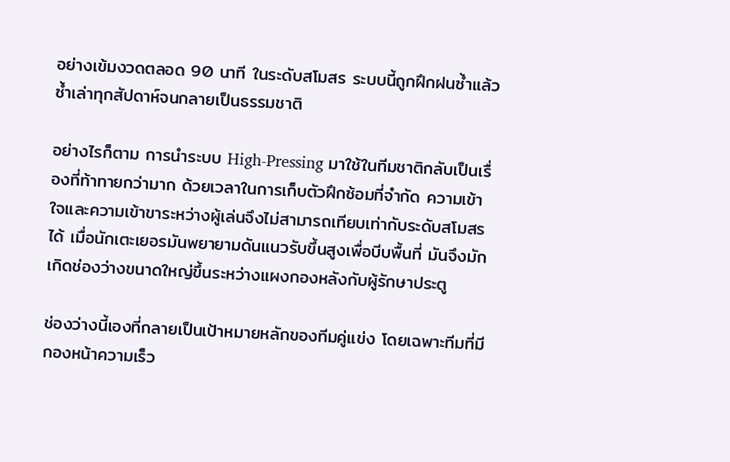อย่างเข้มงวดตลอด 90 นาที ในระดับสโมสร ระบบนี้ถูกฝึกฝนซ้ำแล้วซ้ำเล่าทุกสัปดาห์จนกลายเป็นธรรมชาติ

อย่างไรก็ตาม การนำระบบ High-Pressing มาใช้ในทีมชาติกลับเป็นเรื่องที่ท้าทายกว่ามาก ด้วยเวลาในการเก็บตัวฝึกซ้อมที่จำกัด ความเข้าใจและความเข้าขาระหว่างผู้เล่นจึงไม่สามารถเทียบเท่ากับระดับสโมสรได้ เมื่อนักเตะเยอรมันพยายามดันแนวรับขึ้นสูงเพื่อบีบพื้นที่ มันจึงมักเกิดช่องว่างขนาดใหญ่ขึ้นระหว่างแผงกองหลังกับผู้รักษาประตู

ช่องว่างนี้เองที่กลายเป็นเป้าหมายหลักของทีมคู่แข่ง โดยเฉพาะทีมที่มีกองหน้าความเร็ว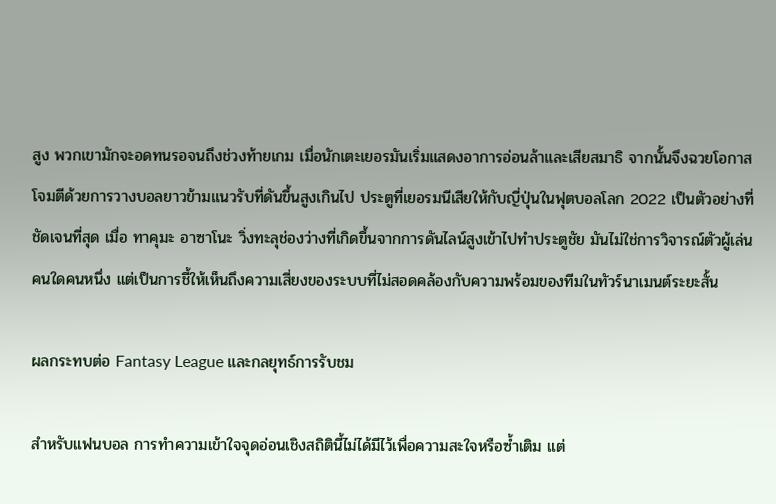สูง พวกเขามักจะอดทนรอจนถึงช่วงท้ายเกม เมื่อนักเตะเยอรมันเริ่มแสดงอาการอ่อนล้าและเสียสมาธิ จากนั้นจึงฉวยโอกาสโจมตีด้วยการวางบอลยาวข้ามแนวรับที่ดันขึ้นสูงเกินไป ประตูที่เยอรมนีเสียให้กับญี่ปุ่นในฟุตบอลโลก 2022 เป็นตัวอย่างที่ชัดเจนที่สุด เมื่อ ทาคุมะ อาซาโนะ วิ่งทะลุช่องว่างที่เกิดขึ้นจากการดันไลน์สูงเข้าไปทำประตูชัย มันไม่ใช่การวิจารณ์ตัวผู้เล่นคนใดคนหนึ่ง แต่เป็นการชี้ให้เห็นถึงความเสี่ยงของระบบที่ไม่สอดคล้องกับความพร้อมของทีมในทัวร์นาเมนต์ระยะสั้น

ผลกระทบต่อ Fantasy League และกลยุทธ์การรับชม

สำหรับแฟนบอล การทำความเข้าใจจุดอ่อนเชิงสถิตินี้ไม่ได้มีไว้เพื่อความสะใจหรือซ้ำเติม แต่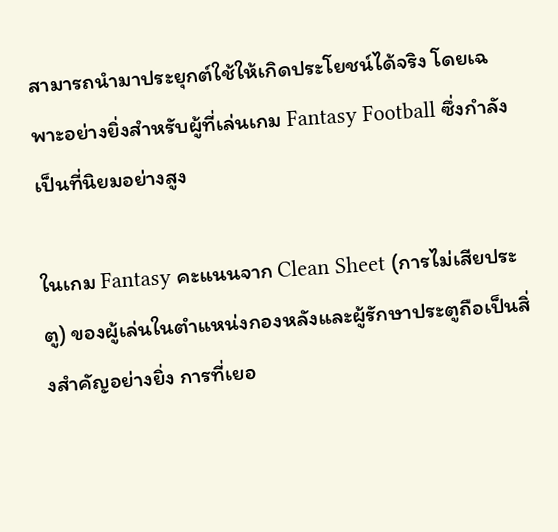สามารถนำมาประยุกต์ใช้ให้เกิดประโยชน์ได้จริง โดยเฉพาะอย่างยิ่งสำหรับผู้ที่เล่นเกม Fantasy Football ซึ่งกำลังเป็นที่นิยมอย่างสูง

ในเกม Fantasy คะแนนจาก Clean Sheet (การไม่เสียประตู) ของผู้เล่นในตำแหน่งกองหลังและผู้รักษาประตูถือเป็นสิ่งสำคัญอย่างยิ่ง การที่เยอ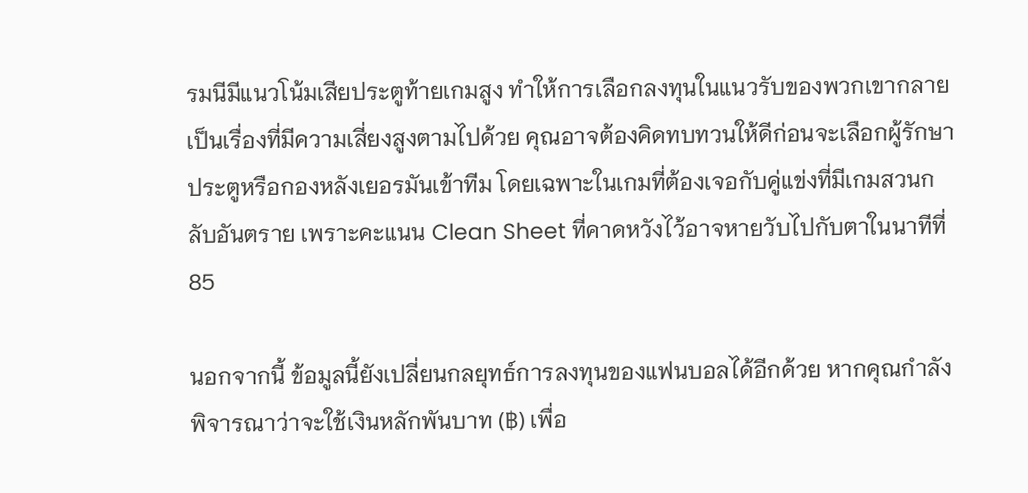รมนีมีแนวโน้มเสียประตูท้ายเกมสูง ทำให้การเลือกลงทุนในแนวรับของพวกเขากลายเป็นเรื่องที่มีความเสี่ยงสูงตามไปด้วย คุณอาจต้องคิดทบทวนให้ดีก่อนจะเลือกผู้รักษาประตูหรือกองหลังเยอรมันเข้าทีม โดยเฉพาะในเกมที่ต้องเจอกับคู่แข่งที่มีเกมสวนกลับอันตราย เพราะคะแนน Clean Sheet ที่คาดหวังไว้อาจหายวับไปกับตาในนาทีที่ 85

นอกจากนี้ ข้อมูลนี้ยังเปลี่ยนกลยุทธ์การลงทุนของแฟนบอลได้อีกด้วย หากคุณกำลังพิจารณาว่าจะใช้เงินหลักพันบาท (฿) เพื่อ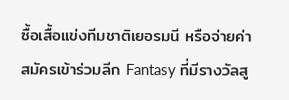ซื้อเสื้อแข่งทีมชาติเยอรมนี หรือจ่ายค่าสมัครเข้าร่วมลีก Fantasy ที่มีรางวัลสู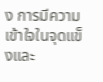ง การมีความเข้าใจในจุดแข็งและ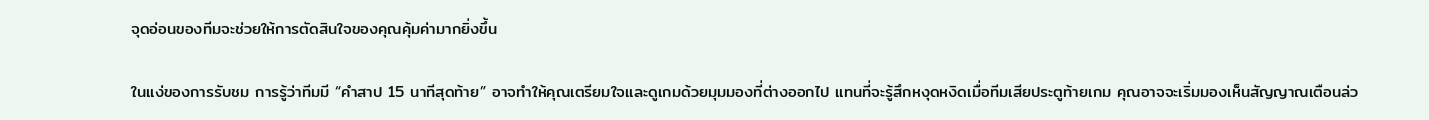จุดอ่อนของทีมจะช่วยให้การตัดสินใจของคุณคุ้มค่ามากยิ่งขึ้น

ในแง่ของการรับชม การรู้ว่าทีมมี “คำสาป 15 นาทีสุดท้าย” อาจทำให้คุณเตรียมใจและดูเกมด้วยมุมมองที่ต่างออกไป แทนที่จะรู้สึกหงุดหงิดเมื่อทีมเสียประตูท้ายเกม คุณอาจจะเริ่มมองเห็นสัญญาณเตือนล่ว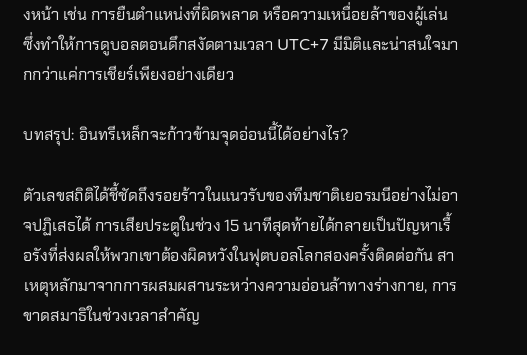งหน้า เช่น การยืนตำแหน่งที่ผิดพลาด หรือความเหนื่อยล้าของผู้เล่น ซึ่งทำให้การดูบอลตอนดึกสงัดตามเวลา UTC+7 มีมิติและน่าสนใจมากกว่าแค่การเชียร์เพียงอย่างเดียว

บทสรุป: อินทรีเหล็กจะก้าวข้ามจุดอ่อนนี้ได้อย่างไร?

ตัวเลขสถิติได้ชี้ชัดถึงรอยร้าวในแนวรับของทีมชาติเยอรมนีอย่างไม่อาจปฏิเสธได้ การเสียประตูในช่วง 15 นาทีสุดท้ายได้กลายเป็นปัญหาเรื้อรังที่ส่งผลให้พวกเขาต้องผิดหวังในฟุตบอลโลกสองครั้งติดต่อกัน สาเหตุหลักมาจากการผสมผสานระหว่างความอ่อนล้าทางร่างกาย, การขาดสมาธิในช่วงเวลาสำคัญ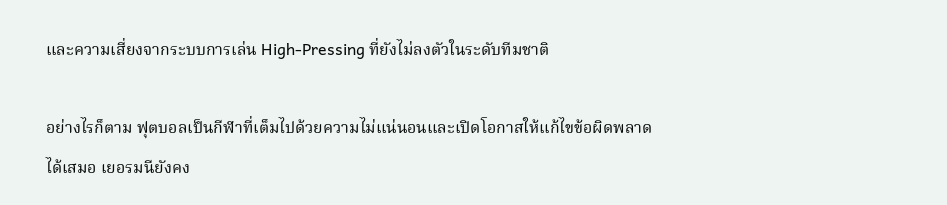และความเสี่ยงจากระบบการเล่น High-Pressing ที่ยังไม่ลงตัวในระดับทีมชาติ

อย่างไรก็ตาม ฟุตบอลเป็นกีฬาที่เต็มไปด้วยความไม่แน่นอนและเปิดโอกาสให้แก้ไขข้อผิดพลาดได้เสมอ เยอรมนียังคง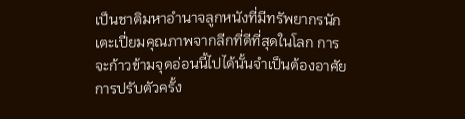เป็นชาติมหาอำนาจลูกหนังที่มีทรัพยากรนักเตะเปี่ยมคุณภาพจากลีกที่ดีที่สุดในโลก การจะก้าวข้ามจุดอ่อนนี้ไปได้นั้นจำเป็นต้องอาศัยการปรับตัวครั้ง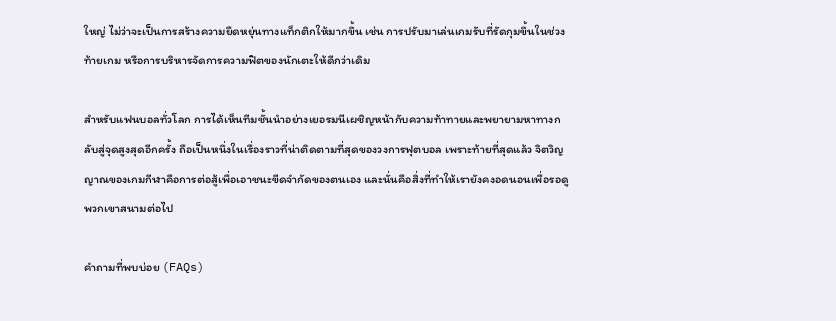ใหญ่ ไม่ว่าจะเป็นการสร้างความยืดหยุ่นทางแท็กติกให้มากขึ้น เช่น การปรับมาเล่นเกมรับที่รัดกุมขึ้นในช่วงท้ายเกม หรือการบริหารจัดการความฟิตของนักเตะให้ดีกว่าเดิม

สำหรับแฟนบอลทั่วโลก การได้เห็นทีมชั้นนำอย่างเยอรมนีเผชิญหน้ากับความท้าทายและพยายามหาทางกลับสู่จุดสูงสุดอีกครั้ง ถือเป็นหนึ่งในเรื่องราวที่น่าติดตามที่สุดของวงการฟุตบอล เพราะท้ายที่สุดแล้ว จิตวิญญาณของเกมกีฬาคือการต่อสู้เพื่อเอาชนะขีดจำกัดของตนเอง และนั่นคือสิ่งที่ทำให้เรายังคงอดนอนเพื่อรอดูพวกเขาสนามต่อไป

คำถามที่พบบ่อย (FAQs)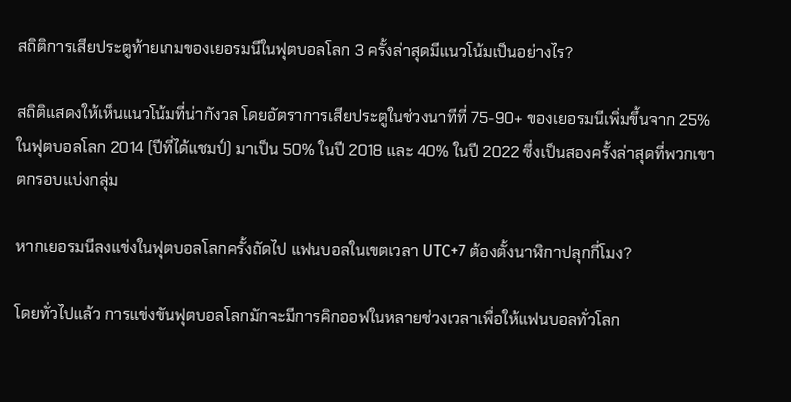สถิติการเสียประตูท้ายเกมของเยอรมนีในฟุตบอลโลก 3 ครั้งล่าสุดมีแนวโน้มเป็นอย่างไร?

สถิติแสดงให้เห็นแนวโน้มที่น่ากังวล โดยอัตราการเสียประตูในช่วงนาทีที่ 75-90+ ของเยอรมนีเพิ่มขึ้นจาก 25% ในฟุตบอลโลก 2014 (ปีที่ได้แชมป์) มาเป็น 50% ในปี 2018 และ 40% ในปี 2022 ซึ่งเป็นสองครั้งล่าสุดที่พวกเขาตกรอบแบ่งกลุ่ม

หากเยอรมนีลงแข่งในฟุตบอลโลกครั้งถัดไป แฟนบอลในเขตเวลา UTC+7 ต้องตั้งนาฬิกาปลุกกี่โมง?

โดยทั่วไปแล้ว การแข่งขันฟุตบอลโลกมักจะมีการคิกออฟในหลายช่วงเวลาเพื่อให้แฟนบอลทั่วโลก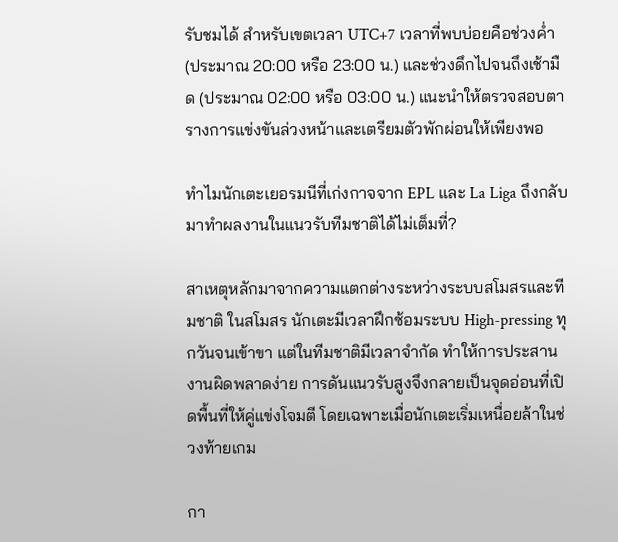รับชมได้ สำหรับเขตเวลา UTC+7 เวลาที่พบบ่อยคือช่วงค่ำ (ประมาณ 20:00 หรือ 23:00 น.) และช่วงดึกไปจนถึงเช้ามืด (ประมาณ 02:00 หรือ 03:00 น.) แนะนำให้ตรวจสอบตารางการแข่งขันล่วงหน้าและเตรียมตัวพักผ่อนให้เพียงพอ

ทำไมนักเตะเยอรมนีที่เก่งกาจจาก EPL และ La Liga ถึงกลับมาทำผลงานในแนวรับทีมชาติได้ไม่เต็มที่?

สาเหตุหลักมาจากความแตกต่างระหว่างระบบสโมสรและทีมชาติ ในสโมสร นักเตะมีเวลาฝึกซ้อมระบบ High-pressing ทุกวันจนเข้าขา แต่ในทีมชาติมีเวลาจำกัด ทำให้การประสานงานผิดพลาดง่าย การดันแนวรับสูงจึงกลายเป็นจุดอ่อนที่เปิดพื้นที่ให้คู่แข่งโจมตี โดยเฉพาะเมื่อนักเตะเริ่มเหนื่อยล้าในช่วงท้ายเกม

กา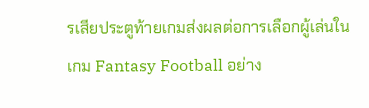รเสียประตูท้ายเกมส่งผลต่อการเลือกผู้เล่นในเกม Fantasy Football อย่าง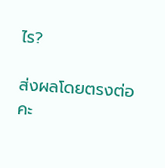ไร?

ส่งผลโดยตรงต่อคะ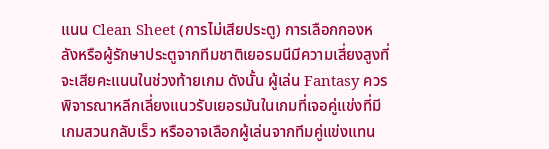แนน Clean Sheet (การไม่เสียประตู) การเลือกกองหลังหรือผู้รักษาประตูจากทีมชาติเยอรมนีมีความเสี่ยงสูงที่จะเสียคะแนนในช่วงท้ายเกม ดังนั้น ผู้เล่น Fantasy ควรพิจารณาหลีกเลี่ยงแนวรับเยอรมันในเกมที่เจอคู่แข่งที่มีเกมสวนกลับเร็ว หรืออาจเลือกผู้เล่นจากทีมคู่แข่งแทน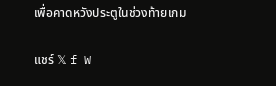เพื่อคาดหวังประตูในช่วงท้ายเกม

แชร์ 𝕏 f W